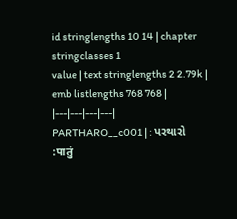id stringlengths 10 14 | chapter stringclasses 1
value | text stringlengths 2 2.79k | emb listlengths 768 768 |
|---|---|---|---|
PARTHARO__c001 | : પરથારો :पातुं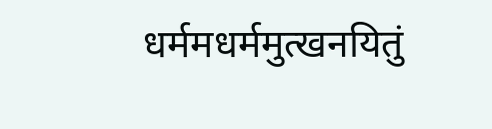धर्ममधर्ममुत्खनयितुं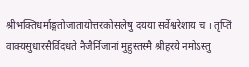श्रीभक्तिधर्माङ्गतोजातायोत्तरकोसलेषु दयया सर्वेश्वरेशाय च । तृप्तिं वाक्यसुधारसैर्विदधते नैजैर्निजानां मुहुस्तस्मै श्रीहरये नमोऽस्तु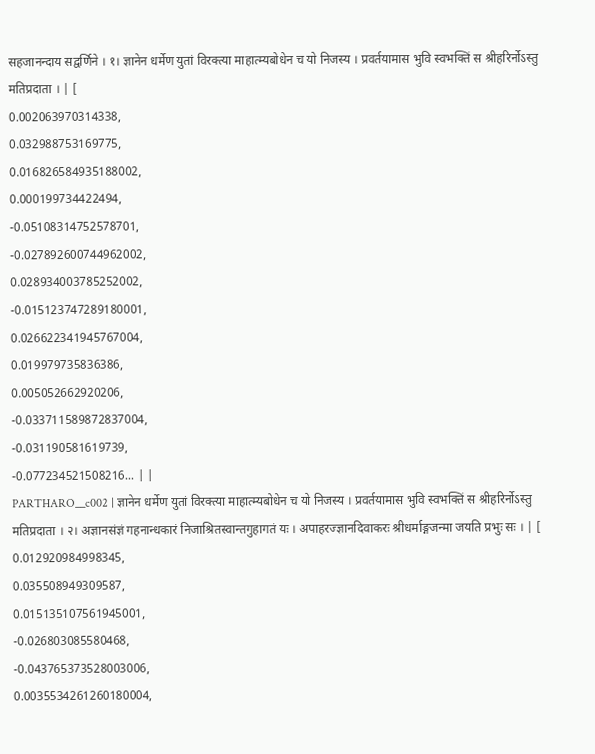सहजानन्दाय सद्वर्णिने । १। ज्ञानेन धर्मेण युतां विरक्त्या माहात्म्यबोधेन च यो निजस्य । प्रवर्तयामास भुवि स्वभक्तिं स श्रीहरिर्नोऽस्तु मतिप्रदाता । | [
0.002063970314338,
0.032988753169775,
0.016826584935188002,
0.000199734422494,
-0.05108314752578701,
-0.027892600744962002,
0.028934003785252002,
-0.015123747289180001,
0.026622341945767004,
0.019979735836386,
0.005052662920206,
-0.033711589872837004,
-0.031190581619739,
-0.077234521508216... | |
PARTHARO__c002 | ज्ञानेन धर्मेण युतां विरक्त्या माहात्म्यबोधेन च यो निजस्य । प्रवर्तयामास भुवि स्वभक्तिं स श्रीहरिर्नोऽस्तु मतिप्रदाता । २। अज्ञानसंज्ञं गहनान्धकारं निजाश्रितस्वान्तगुहागतं यः । अपाहरज्ज्ञानदिवाकरः श्रीधर्माङ्गजन्मा जयति प्रभुः सः । | [
0.012920984998345,
0.035508949309587,
0.015135107561945001,
-0.026803085580468,
-0.043765373528003006,
0.0035534261260180004,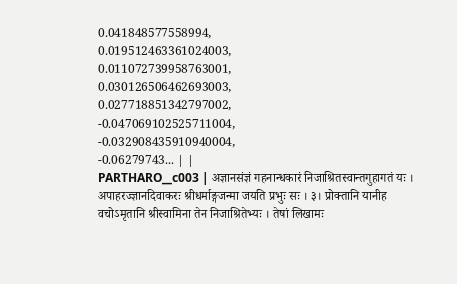0.041848577558994,
0.019512463361024003,
0.011072739958763001,
0.030126506462693003,
0.027718851342797002,
-0.047069102525711004,
-0.032908435910940004,
-0.06279743... | |
PARTHARO__c003 | अज्ञानसंज्ञं गहनान्धकारं निजाश्रितस्वान्तगुहागतं यः । अपाहरज्ज्ञानदिवाकरः श्रीधर्माङ्गजन्मा जयति प्रभुः सः । ३। प्रोक्तानि यानीह वचोऽमृतानि श्रीस्वामिना तेन निजाश्रितेभ्यः । तेषां लिखामः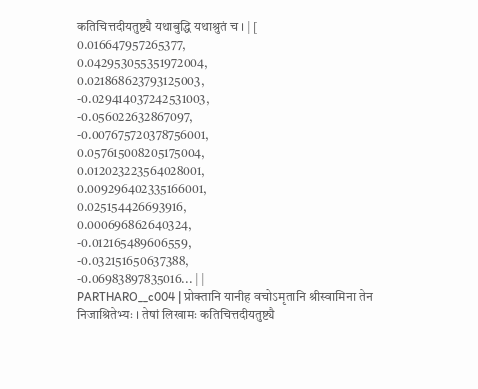कतिचित्तदीयतुष्ट्यै यथाबुद्धि यथाश्रुतं च । | [
0.016647957265377,
0.042953055351972004,
0.021868623793125003,
-0.029414037242531003,
-0.056022632867097,
-0.007675720378756001,
0.057615008205175004,
0.012023223564028001,
0.009296402335166001,
0.025154426693916,
0.000696862640324,
-0.012165489606559,
-0.032151650637388,
-0.06983897835016... | |
PARTHARO__c004 | प्रोक्तानि यानीह वचोऽमृतानि श्रीस्वामिना तेन निजाश्रितेभ्यः । तेषां लिखामः कतिचित्तदीयतुष्ट्यै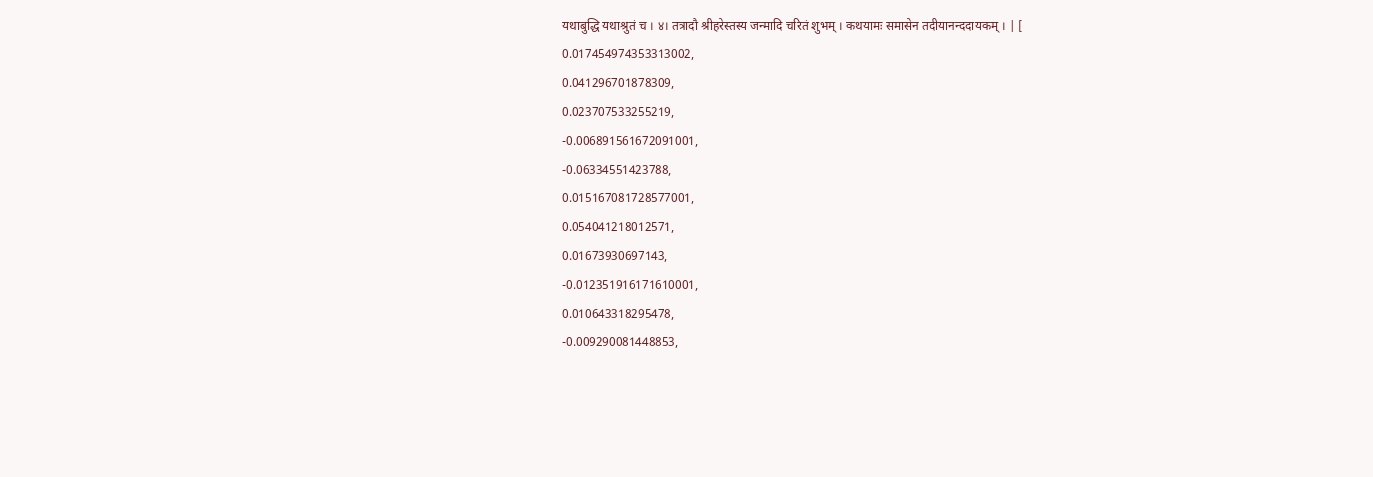यथाबुद्धि यथाश्रुतं च । ४। तत्रादौ श्रीहरेस्तस्य जन्मादि चरितं शुभम् । कथयामः समासेन तदीयानन्ददायकम् । | [
0.017454974353313002,
0.041296701878309,
0.023707533255219,
-0.006891561672091001,
-0.06334551423788,
0.015167081728577001,
0.054041218012571,
0.01673930697143,
-0.012351916171610001,
0.010643318295478,
-0.009290081448853,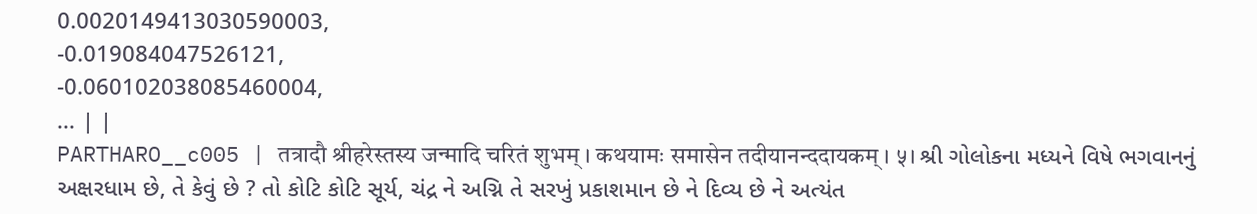0.0020149413030590003,
-0.019084047526121,
-0.060102038085460004,
... | |
PARTHARO__c005 | तत्रादौ श्रीहरेस्तस्य जन्मादि चरितं शुभम् । कथयामः समासेन तदीयानन्ददायकम् । ५। શ્રી ગોલોકના મધ્યને વિષે ભગવાનનું અક્ષરધામ છે, તે કેવું છે ? તો કોટિ કોટિ સૂર્ય, ચંદ્ર ને અગ્નિ તે સરખું પ્રકાશમાન છે ને દિવ્ય છે ને અત્યંત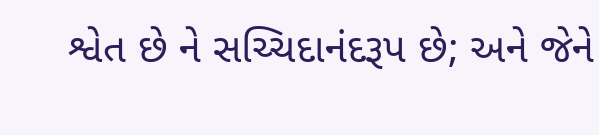શ્વેત છે ને સચ્ચિદાનંદરૂપ છે; અને જેને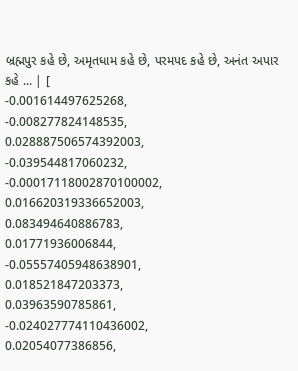બ્રહ્મપુર કહે છે, અમૃતધામ કહે છે, પરમપદ કહે છે, અનંત અપાર કહે ... | [
-0.001614497625268,
-0.008277824148535,
0.028887506574392003,
-0.039544817060232,
-0.00017118002870100002,
0.016620319336652003,
0.083494640886783,
0.01771936006844,
-0.05557405948638901,
0.018521847203373,
0.03963590785861,
-0.024027774110436002,
0.02054077386856,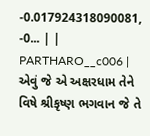-0.017924318090081,
-0... | |
PARTHARO__c006 | એવું જે એ અક્ષરધામ તેને વિષે શ્રીકૃષ્ણ ભગવાન જે તે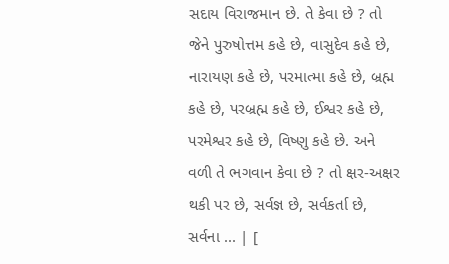સદાય વિરાજમાન છે. તે કેવા છે ? તો જેને પુરુષોત્તમ કહે છે, વાસુદેવ કહે છે, નારાયણ કહે છે, પરમાત્મા કહે છે, બ્રહ્મ કહે છે, પરબ્રહ્મ કહે છે, ઈશ્વર કહે છે, પરમેશ્વર કહે છે, વિષ્ણુ કહે છે. અને વળી તે ભગવાન કેવા છે ? તો ક્ષર-અક્ષર થકી પર છે, સર્વજ્ઞ છે, સર્વકર્તા છે, સર્વના ... | [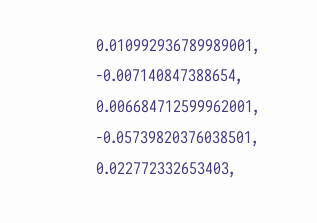0.010992936789989001,
-0.007140847388654,
0.006684712599962001,
-0.05739820376038501,
0.022772332653403,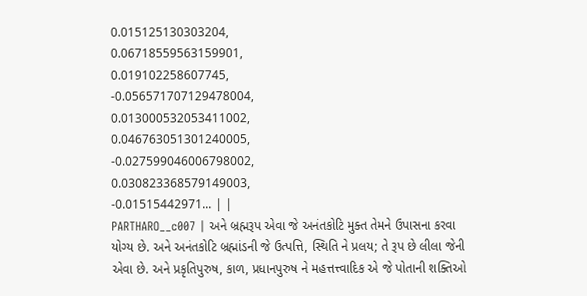0.015125130303204,
0.06718559563159901,
0.019102258607745,
-0.056571707129478004,
0.013000532053411002,
0.046763051301240005,
-0.027599046006798002,
0.030823368579149003,
-0.01515442971... | |
PARTHARO__c007 | અને બ્રહ્મરૂપ એવા જે અનંતકોટિ મુક્ત તેમને ઉપાસના કરવા યોગ્ય છે. અને અનંતકોટિ બ્રહ્માંડની જે ઉત્પત્તિ, સ્થિતિ ને પ્રલય; તે રૂપ છે લીલા જેની એવા છે. અને પ્રકૃતિપુરુષ, કાળ, પ્રધાનપુરુષ ને મહત્તત્ત્વાદિક એ જે પોતાની શક્તિઓ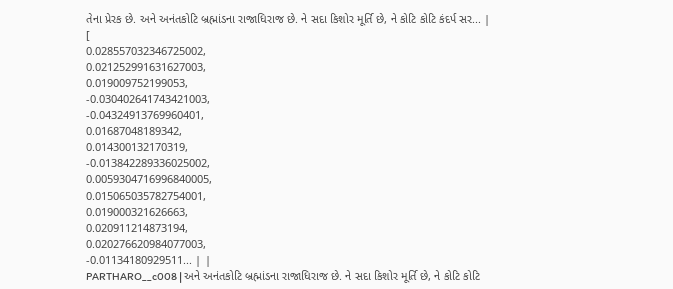તેના પ્રેરક છે. અને અનંતકોટિ બ્રહ્માંડના રાજાધિરાજ છે. ને સદા કિશોર મૂર્તિ છે, ને કોટિ કોટિ કંદર્પ સર... | [
0.028557032346725002,
0.021252991631627003,
0.019009752199053,
-0.030402641743421003,
-0.04324913769960401,
0.01687048189342,
0.014300132170319,
-0.013842289336025002,
0.0059304716996840005,
0.015065035782754001,
0.019000321626663,
0.020911214873194,
0.020276620984077003,
-0.01134180929511... | |
PARTHARO__c008 | અને અનંતકોટિ બ્રહ્માંડના રાજાધિરાજ છે. ને સદા કિશોર મૂર્તિ છે, ને કોટિ કોટિ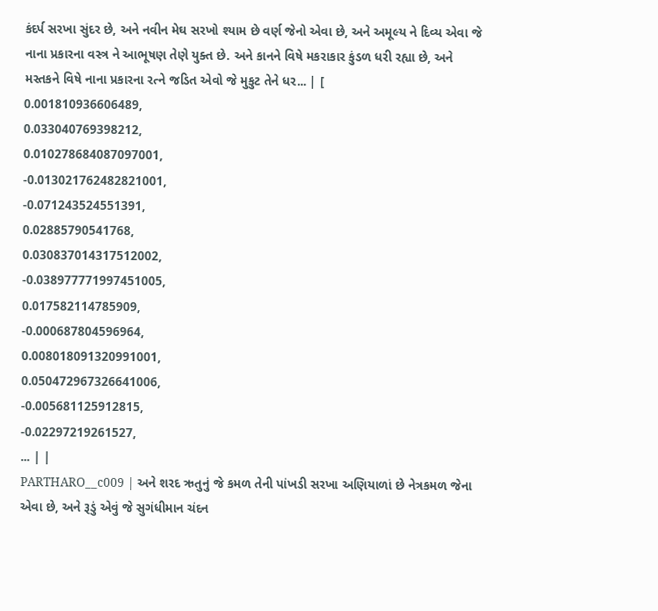કંદર્પ સરખા સુંદર છે, અને નવીન મેઘ સરખો શ્યામ છે વર્ણ જેનો એવા છે, અને અમૂલ્ય ને દિવ્ય એવા જે નાના પ્રકારના વસ્ત્ર ને આભૂષણ તેણે યુક્ત છે. અને કાનને વિષે મકરાકાર કુંડળ ધરી રહ્યા છે, અને મસ્તકને વિષે નાના પ્રકારના રત્ને જડિત એવો જે મુકુટ તેને ધર... | [
0.001810936606489,
0.033040769398212,
0.010278684087097001,
-0.013021762482821001,
-0.071243524551391,
0.02885790541768,
0.030837014317512002,
-0.038977771997451005,
0.017582114785909,
-0.000687804596964,
0.008018091320991001,
0.050472967326641006,
-0.005681125912815,
-0.02297219261527,
... | |
PARTHARO__c009 | અને શરદ ઋતુનું જે કમળ તેની પાંખડી સરખા અણિયાળાં છે નેત્રકમળ જેના એવા છે, અને રૂડું એવું જે સુગંધીમાન ચંદન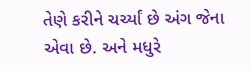તેણે કરીને ચર્ચ્યાં છે અંગ જેના એવા છે. અને મધુરે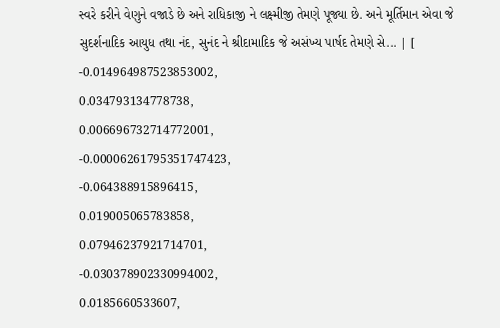સ્વરે કરીને વેણુને વજાડે છે અને રાધિકાજી ને લક્ષ્મીજી તેમણે પૂજ્યા છે. અને મૂર્તિમાન એવા જે સુદર્શનાદિક આયુધ તથા નંદ, સુનંદ ને શ્રીદામાદિક જે અસંખ્ય પાર્ષદ તેમણે સે... | [
-0.014964987523853002,
0.034793134778738,
0.006696732714772001,
-0.00006261795351747423,
-0.064388915896415,
0.019005065783858,
0.07946237921714701,
-0.030378902330994002,
0.0185660533607,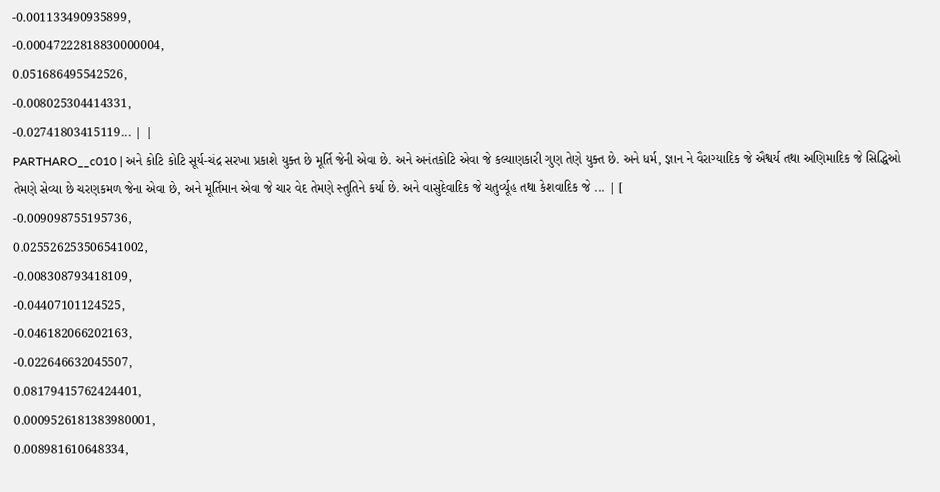-0.001133490935899,
-0.00047222818830000004,
0.051686495542526,
-0.008025304414331,
-0.02741803415119... | |
PARTHARO__c010 | અને કોટિ કોટિ સૂર્ય-ચંદ્ર સરખા પ્રકાશે યુક્ત છે મૂર્તિ જેની એવા છે. અને અનંતકોટિ એવા જે કલ્યાણકારી ગુણ તેણે યુક્ત છે. અને ધર્મ, જ્ઞાન ને વૈરાગ્યાદિક જે ઐશ્વર્ય તથા અણિમાદિક જે સિદ્ધિઓ તેમણે સેવ્યા છે ચરણકમળ જેના એવા છે, અને મૂર્તિમાન એવા જે ચાર વેદ તેમણે સ્તુતિને કર્યા છે. અને વાસુદેવાદિક જે ચતુર્વ્યૂહ તથા કેશવાદિક જે ... | [
-0.009098755195736,
0.025526253506541002,
-0.008308793418109,
-0.04407101124525,
-0.046182066202163,
-0.022646632045507,
0.08179415762424401,
0.0009526181383980001,
0.008981610648334,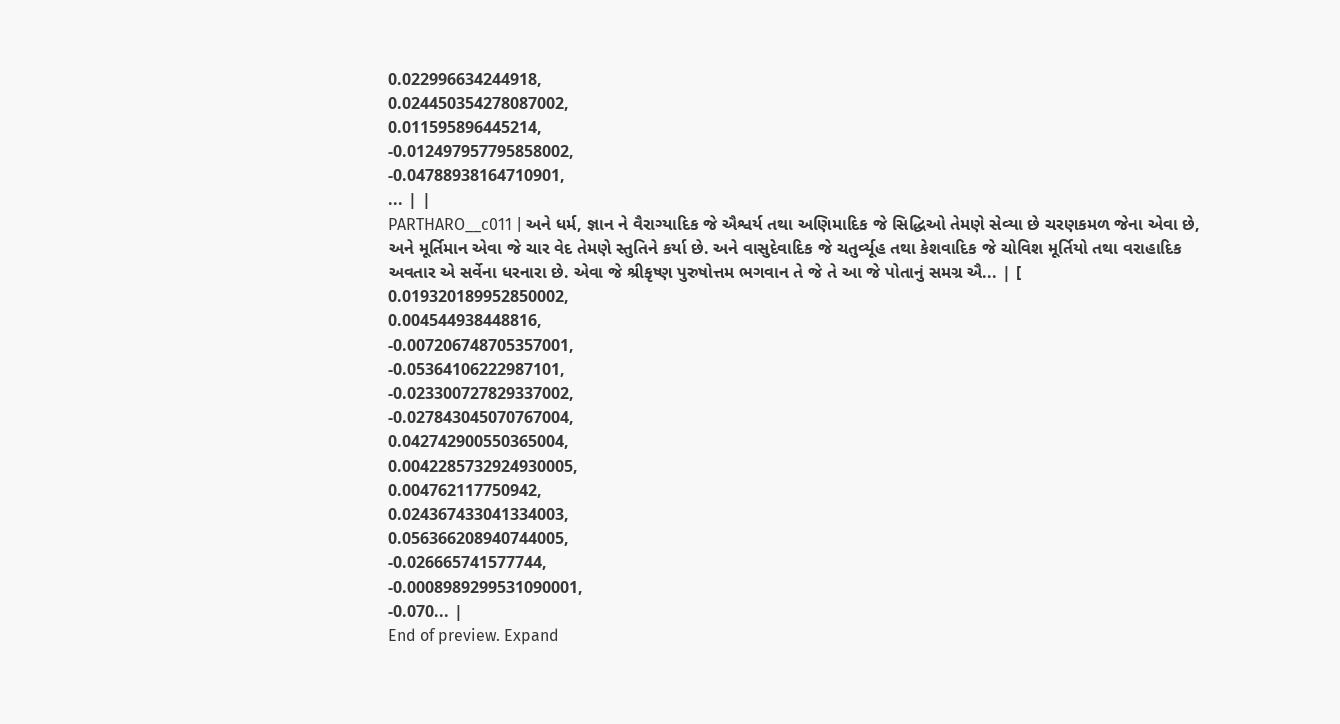0.022996634244918,
0.024450354278087002,
0.011595896445214,
-0.012497957795858002,
-0.04788938164710901,
... | |
PARTHARO__c011 | અને ધર્મ, જ્ઞાન ને વૈરાગ્યાદિક જે ઐશ્વર્ય તથા અણિમાદિક જે સિદ્ધિઓ તેમણે સેવ્યા છે ચરણકમળ જેના એવા છે, અને મૂર્તિમાન એવા જે ચાર વેદ તેમણે સ્તુતિને કર્યા છે. અને વાસુદેવાદિક જે ચતુર્વ્યૂહ તથા કેશવાદિક જે ચોવિશ મૂર્તિયો તથા વરાહાદિક અવતાર એ સર્વેના ધરનારા છે. એવા જે શ્રીકૃષ્ણ પુરુષોત્તમ ભગવાન તે જે તે આ જે પોતાનું સમગ્ર ઐ... | [
0.019320189952850002,
0.004544938448816,
-0.007206748705357001,
-0.05364106222987101,
-0.023300727829337002,
-0.027843045070767004,
0.042742900550365004,
0.0042285732924930005,
0.004762117750942,
0.024367433041334003,
0.056366208940744005,
-0.026665741577744,
-0.0008989299531090001,
-0.070... |
End of preview. Expand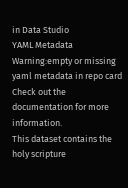in Data Studio
YAML Metadata Warning:empty or missing yaml metadata in repo card
Check out the documentation for more information.
This dataset contains the holy scripture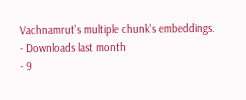Vachnamrut's multiple chunk's embeddings.
- Downloads last month
- 9